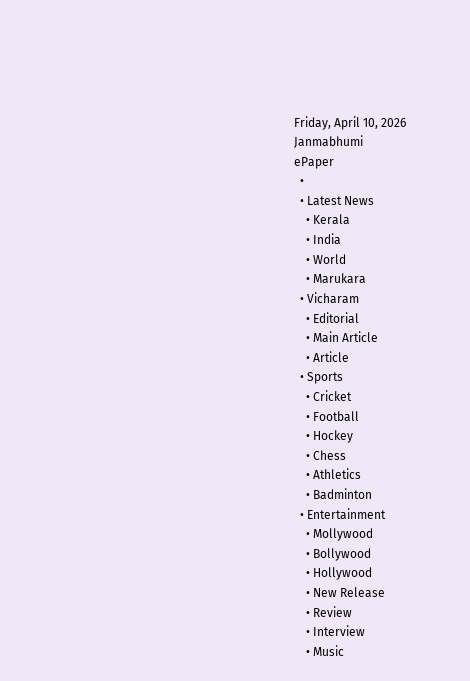Friday, April 10, 2026
Janmabhumi
ePaper
  •
  • Latest News
    • Kerala
    • India
    • World
    • Marukara
  • Vicharam
    • Editorial
    • Main Article
    • Article
  • Sports
    • Cricket
    • Football
    • Hockey
    • Chess
    • Athletics
    • Badminton
  • Entertainment
    • Mollywood
    • Bollywood
    • Hollywood
    • New Release
    • Review
    • Interview
    • Music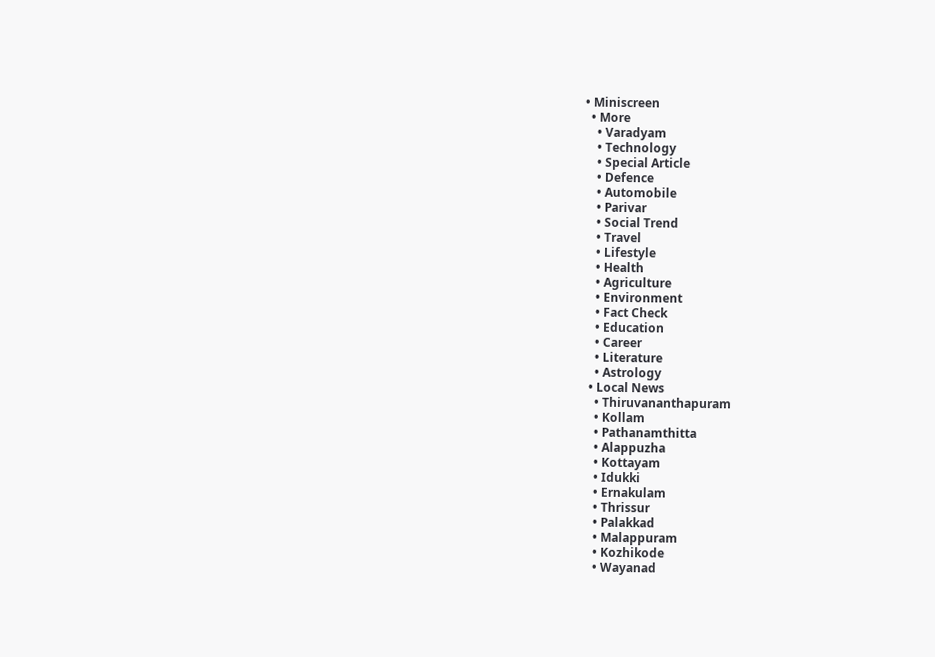• Miniscreen
  • More
    • Varadyam
    • Technology
    • Special Article
    • Defence
    • Automobile
    • Parivar
    • Social Trend
    • Travel
    • Lifestyle
    • Health
    • Agriculture
    • Environment
    • Fact Check
    • Education
    • Career
    • Literature
    • Astrology
  • Local News
    • Thiruvananthapuram
    • Kollam
    • Pathanamthitta
    • Alappuzha
    • Kottayam
    • Idukki
    • Ernakulam
    • Thrissur
    • Palakkad
    • Malappuram
    • Kozhikode
    • Wayanad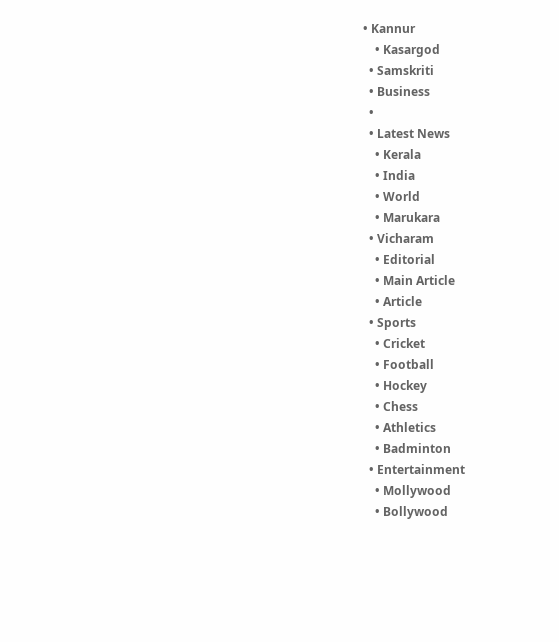• Kannur
    • Kasargod
  • Samskriti
  • Business
  •
  • Latest News
    • Kerala
    • India
    • World
    • Marukara
  • Vicharam
    • Editorial
    • Main Article
    • Article
  • Sports
    • Cricket
    • Football
    • Hockey
    • Chess
    • Athletics
    • Badminton
  • Entertainment
    • Mollywood
    • Bollywood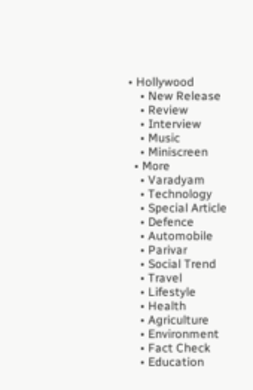• Hollywood
    • New Release
    • Review
    • Interview
    • Music
    • Miniscreen
  • More
    • Varadyam
    • Technology
    • Special Article
    • Defence
    • Automobile
    • Parivar
    • Social Trend
    • Travel
    • Lifestyle
    • Health
    • Agriculture
    • Environment
    • Fact Check
    • Education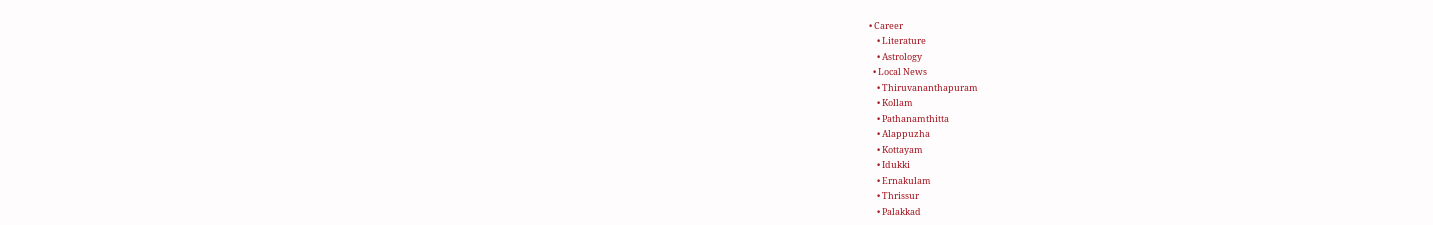• Career
    • Literature
    • Astrology
  • Local News
    • Thiruvananthapuram
    • Kollam
    • Pathanamthitta
    • Alappuzha
    • Kottayam
    • Idukki
    • Ernakulam
    • Thrissur
    • Palakkad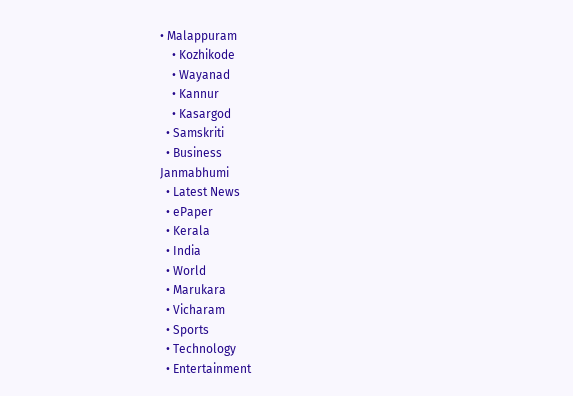• Malappuram
    • Kozhikode
    • Wayanad
    • Kannur
    • Kasargod
  • Samskriti
  • Business
Janmabhumi
  • Latest News
  • ePaper
  • Kerala
  • India
  • World
  • Marukara
  • Vicharam
  • Sports
  • Technology
  • Entertainment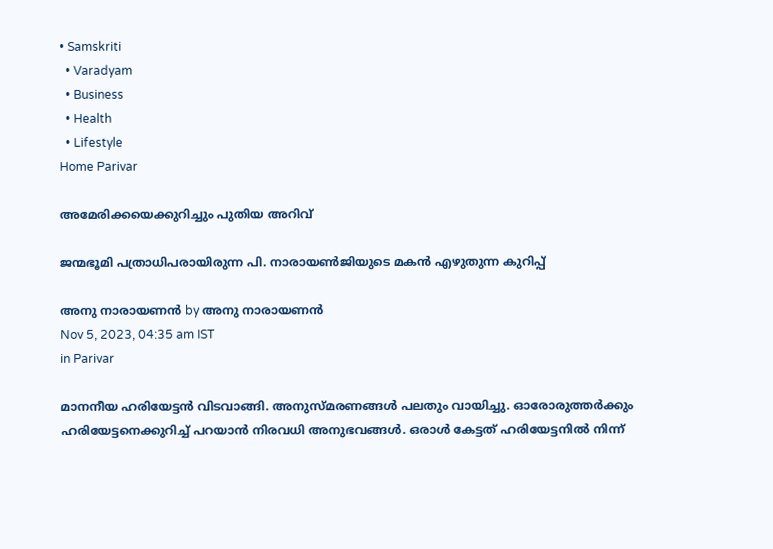• Samskriti
  • Varadyam
  • Business
  • Health
  • Lifestyle
Home Parivar

അമേരിക്കയെക്കുറിച്ചും പുതിയ അറിവ്‌

ജന്മഭൂമി പത്രാധിപരായിരുന്ന പി. നാരായണ്‍ജിയുടെ മകന്‍ എഴുതുന്ന കുറിപ്പ്

അനു നാരായണന്‍ by അനു നാരായണന്‍
Nov 5, 2023, 04:35 am IST
in Parivar

മാനനീയ ഹരിയേട്ടന്‍ വിടവാങ്ങി. അനുസ്മരണങ്ങള്‍ പലതും വായിച്ചു. ഓരോരുത്തര്‍ക്കും ഹരിയേട്ടനെക്കുറിച്ച് പറയാന്‍ നിരവധി അനുഭവങ്ങള്‍. ഒരാള്‍ കേട്ടത് ഹരിയേട്ടനില്‍ നിന്ന്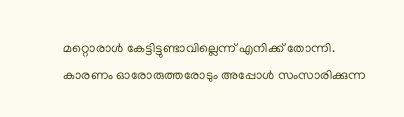മറ്റൊരാള്‍ കേട്ടിട്ടുണ്ടാവില്ലെന്ന് എനിക്ക് തോന്നി. കാരണം ഓരോരുത്തരോടും അപ്പോള്‍ സംസാരിക്കുന്ന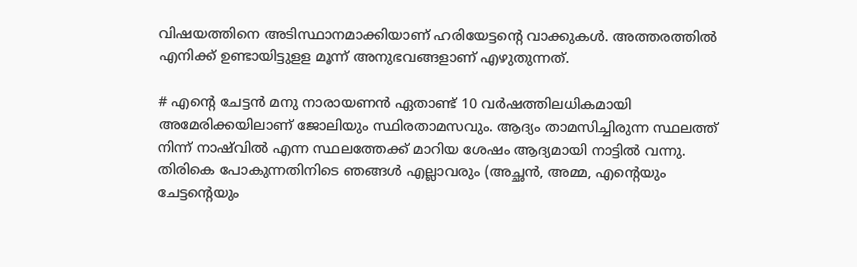വിഷയത്തിനെ അടിസ്ഥാനമാക്കിയാണ് ഹരിയേട്ടന്റെ വാക്കുകള്‍. അത്തരത്തില്‍ എനിക്ക് ഉണ്ടായിട്ടുളള മൂന്ന് അനുഭവങ്ങളാണ് എഴുതുന്നത്.

# എന്റെ ചേട്ടന്‍ മനു നാരായണന്‍ ഏതാണ്ട് 10 വര്‍ഷത്തിലധികമായി അമേരിക്കയിലാണ് ജോലിയും സ്ഥിരതാമസവും. ആദ്യം താമസിച്ചിരുന്ന സ്ഥലത്ത് നിന്ന് നാഷ്‌വില്‍ എന്ന സ്ഥലത്തേക്ക് മാറിയ ശേഷം ആദ്യമായി നാട്ടില്‍ വന്നു. തിരികെ പോകുന്നതിനിടെ ഞങ്ങള്‍ എല്ലാവരും (അച്ഛന്‍, അമ്മ, എന്റെയും ചേട്ടന്റെയും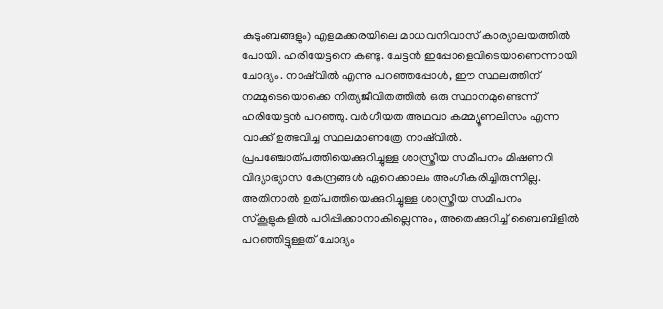കുടുംബങ്ങളും) എളമക്കരയിലെ മാധവനിവാസ് കാര്യാലയത്തില്‍ പോയി. ഹരിയേട്ടനെ കണ്ടു. ചേട്ടന്‍ ഇപ്പോളെവിടെയാണെന്നായി ചോദ്യം. നാഷ്‌വില്‍ എന്നു പറഞ്ഞപ്പോള്‍, ഈ സ്ഥലത്തിന് നമ്മുടെയൊക്കെ നിത്യജീവിതത്തില്‍ ഒരു സ്ഥാനമുണ്ടെന്ന് ഹരിയേട്ടന്‍ പറഞ്ഞു. വര്‍ഗീയത അഥവാ കമ്മ്യൂണലിസം എന്ന വാക്ക് ഉത്ഭവിച്ച സ്ഥലമാണത്രേ നാഷ്‌വില്‍. പ്രപഞ്ചോത്പത്തിയെക്കുറിച്ചുള്ള ശാസ്ത്രീയ സമീപനം മിഷണറി വിദ്യാഭ്യാസ കേന്ദ്രങ്ങള്‍ ഏറെക്കാലം അംഗീകരിച്ചിരുന്നില്ല. അതിനാല്‍ ഉത്പത്തിയെക്കുറിച്ചുള്ള ശാസ്ത്രീയ സമീപനം സ്‌കൂളുകളില്‍ പഠിപ്പിക്കാനാകില്ലെന്നും, അതെക്കുറിച്ച് ബൈബിളില്‍ പറഞ്ഞിട്ടുള്ളത് ചോദ്യം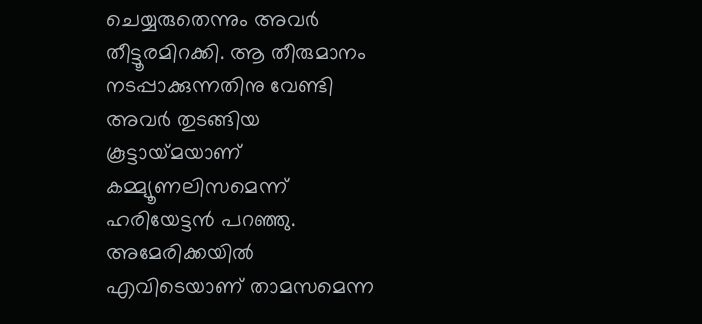ചെയ്യരുതെന്നും അവര്‍ തീട്ടൂരമിറക്കി. ആ തീരുമാനം നടപ്പാക്കുന്നതിനു വേണ്ടി അവര്‍ തുടങ്ങിയ കൂട്ടായ്‌മയാണ് കമ്മ്യൂണലിസമെന്ന് ഹരിയേട്ടന്‍ പറഞ്ഞു. അമേരിക്കയില്‍ എവിടെയാണ് താമസമെന്ന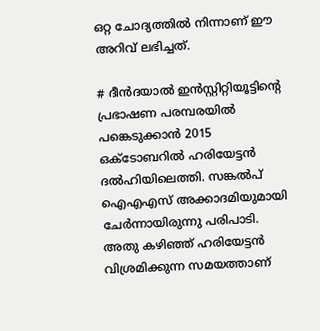ഒറ്റ ചോദ്യത്തില്‍ നിന്നാണ് ഈ അറിവ് ലഭിച്ചത്.

# ദീന്‍ദയാല്‍ ഇന്‍സ്റ്റിറ്റിയൂട്ടിന്റെ പ്രഭാഷണ പരമ്പരയില്‍ പങ്കെടുക്കാന്‍ 2015 ഒക്ടോബറില്‍ ഹരിയേട്ടന്‍ ദല്‍ഹിയിലെത്തി. സങ്കല്‍പ് ഐഎഎസ് അക്കാദമിയുമായി ചേര്‍ന്നായിരുന്നു പരിപാടി. അതു കഴിഞ്ഞ് ഹരിയേട്ടന്‍ വിശ്രമിക്കുന്ന സമയത്താണ്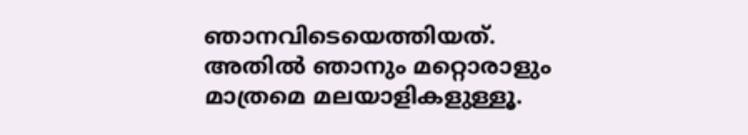ഞാനവിടെയെത്തിയത്. അതില്‍ ഞാനും മറ്റൊരാളും മാത്രമെ മലയാളികളുള്ളൂ.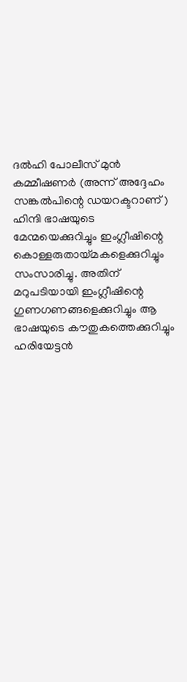ദല്‍ഹി പോലീസ് മുന്‍ കമ്മീഷണര്‍ (അന്ന് അദ്ദേഹം സങ്കല്‍പിന്റെ ഡയറക്ടറാണ്) ഹിന്ദി ഭാഷയുടെ മേന്മയെക്കുറിച്ചും ഇംഗ്ലീഷിന്റെ കൊള്ളരുതായ്‌മകളെക്കുറിച്ചും സംസാരിച്ചു. അതിന് മറുപടിയായി ഇംഗ്ലീഷിന്റെ ഗുണഗണങ്ങളെക്കുറിച്ചും ആ ഭാഷയുടെ കൗതുകത്തെക്കുറിച്ചും ഹരിയേട്ടന്‍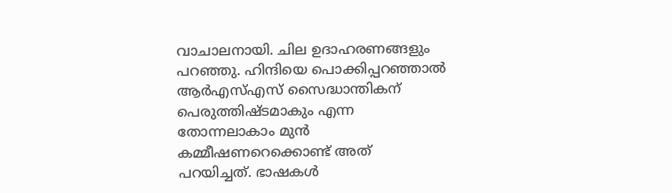വാചാലനായി. ചില ഉദാഹരണങ്ങളും പറഞ്ഞു. ഹിന്ദിയെ പൊക്കിപ്പറഞ്ഞാല്‍ ആര്‍എസ്എസ് സൈദ്ധാന്തികന് പെരുത്തിഷ്ടമാകും എന്ന തോന്നലാകാം മുന്‍ കമ്മീഷണറെക്കൊണ്ട് അത് പറയിച്ചത്. ഭാഷകള്‍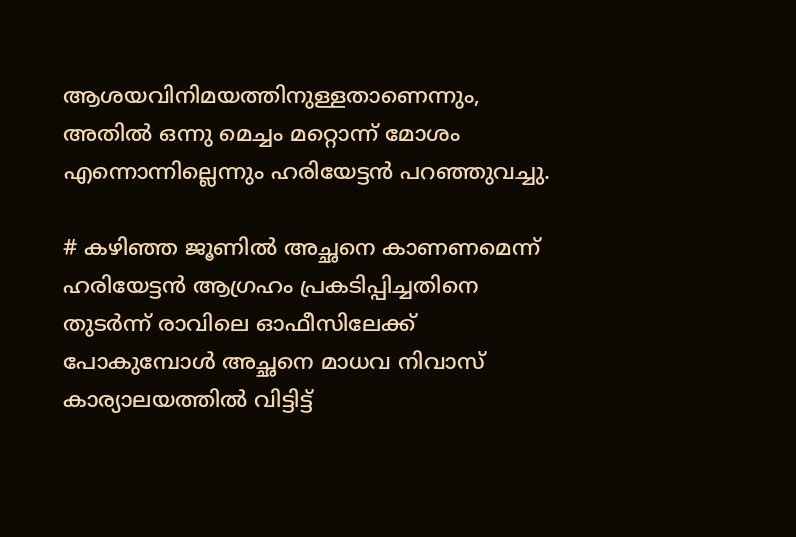ആശയവിനിമയത്തിനുള്ളതാണെന്നും, അതില്‍ ഒന്നു മെച്ചം മറ്റൊന്ന് മോശം എന്നൊന്നില്ലെന്നും ഹരിയേട്ടന്‍ പറഞ്ഞുവച്ചു.

# കഴിഞ്ഞ ജൂണില്‍ അച്ഛനെ കാണണമെന്ന് ഹരിയേട്ടന്‍ ആഗ്രഹം പ്രകടിപ്പിച്ചതിനെ തുടര്‍ന്ന് രാവിലെ ഓഫീസിലേക്ക് പോകുമ്പോള്‍ അച്ഛനെ മാധവ നിവാസ് കാര്യാലയത്തില്‍ വിട്ടിട്ട്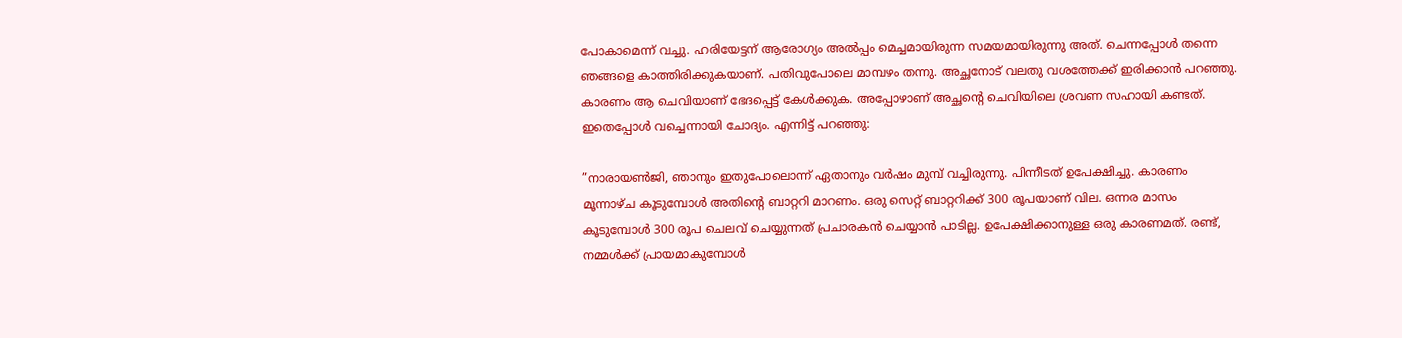പോകാമെന്ന് വച്ചു. ഹരിയേട്ടന് ആരോഗ്യം അല്‍പ്പം മെച്ചമായിരുന്ന സമയമായിരുന്നു അത്. ചെന്നപ്പോള്‍ തന്നെ ഞങ്ങളെ കാത്തിരിക്കുകയാണ്. പതിവുപോലെ മാമ്പഴം തന്നു. അച്ഛനോട് വലതു വശത്തേക്ക് ഇരിക്കാന്‍ പറഞ്ഞു. കാരണം ആ ചെവിയാണ് ഭേദപ്പെട്ട് കേള്‍ക്കുക. അപ്പോഴാണ് അച്ഛന്റെ ചെവിയിലെ ശ്രവണ സഹായി കണ്ടത്. ഇതെപ്പോള്‍ വച്ചെന്നായി ചോദ്യം. എന്നിട്ട് പറഞ്ഞു:

”നാരായണ്‍ജി, ഞാനും ഇതുപോലൊന്ന് ഏതാനും വര്‍ഷം മുമ്പ് വച്ചിരുന്നു. പിന്നീടത് ഉപേക്ഷിച്ചു. കാരണം മൂന്നാഴ്ച കൂടുമ്പോള്‍ അതിന്റെ ബാറ്ററി മാറണം. ഒരു സെറ്റ് ബാറ്ററിക്ക് 300 രൂപയാണ് വില. ഒന്നര മാസം കൂടുമ്പോള്‍ 300 രൂപ ചെലവ് ചെയ്യുന്നത് പ്രചാരകന്‍ ചെയ്യാന്‍ പാടില്ല. ഉപേക്ഷിക്കാനുള്ള ഒരു കാരണമത്. രണ്ട്, നമ്മള്‍ക്ക് പ്രായമാകുമ്പോള്‍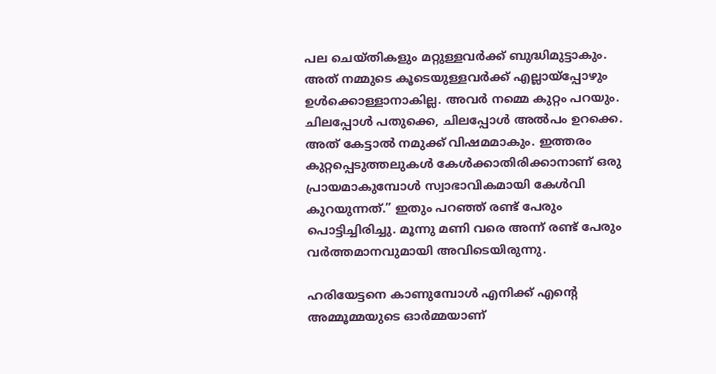പല ചെയ്തികളും മറ്റുള്ളവര്‍ക്ക് ബുദ്ധിമുട്ടാകും. അത് നമ്മുടെ കൂടെയുള്ളവര്‍ക്ക് എല്ലായ്‌പ്പോഴും ഉള്‍ക്കൊള്ളാനാകില്ല. അവര്‍ നമ്മെ കുറ്റം പറയും. ചിലപ്പോള്‍ പതുക്കെ, ചിലപ്പോള്‍ അല്‍പം ഉറക്കെ. അത് കേട്ടാല്‍ നമുക്ക് വിഷമമാകും. ഇത്തരം കുറ്റപ്പെടുത്തലുകള്‍ കേള്‍ക്കാതിരിക്കാനാണ് ഒരു പ്രായമാകുമ്പോള്‍ സ്വാഭാവികമായി കേള്‍വി കുറയുന്നത്.” ഇതും പറഞ്ഞ് രണ്ട് പേരും പൊട്ടിച്ചിരിച്ചു. മൂന്നു മണി വരെ അന്ന് രണ്ട് പേരും വര്‍ത്തമാനവുമായി അവിടെയിരുന്നു.

ഹരിയേട്ടനെ കാണുമ്പോള്‍ എനിക്ക് എന്റെ അമ്മൂമ്മയുടെ ഓര്‍മ്മയാണ്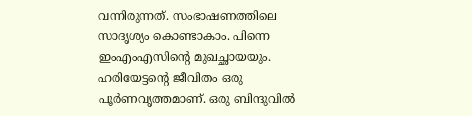വന്നിരുന്നത്. സംഭാഷണത്തിലെ സാദൃശ്യം കൊണ്ടാകാം. പിന്നെ ഇംഎംഎസിന്റെ മുഖച്ഛായയും.
ഹരിയേട്ടന്റെ ജീവിതം ഒരു പൂര്‍ണവൃത്തമാണ്. ഒരു ബിന്ദുവില്‍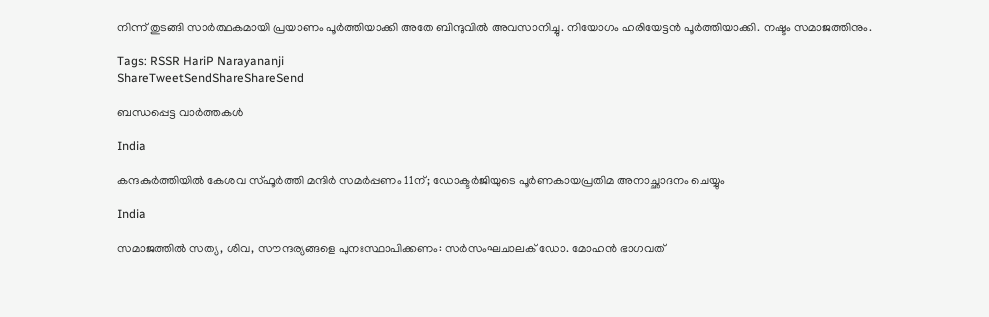നിന്ന് തുടങ്ങി സാര്‍ത്ഥകമായി പ്രയാണം പൂര്‍ത്തിയാക്കി അതേ ബിന്ദുവില്‍ അവസാനിച്ചു. നിയോഗം ഹരിയേട്ടന്‍ പൂര്‍ത്തിയാക്കി. നഷ്ടം സമാജത്തിനും.

Tags: RSSR HariP Narayananji
ShareTweetSendShareShareSend

ബന്ധപ്പെട്ട വാര്‍ത്തകള്‍

India

കന്ദകുര്‍ത്തിയില്‍ കേശവ സ്ഫൂര്‍ത്തി മന്ദിര്‍ സമര്‍പ്പണം 11ന്; ഡോക്ടര്‍ജിയുടെ പൂര്‍ണകായപ്രതിമ അനാച്ഛാദനം ചെയ്യും

India

സമാജത്തില്‍ സത്യ, ശിവ, സൗന്ദര്യങ്ങളെ പുനഃസ്ഥാപിക്കണം: സര്‍സംഘചാലക് ഡോ. മോഹന്‍ ഭാഗവത്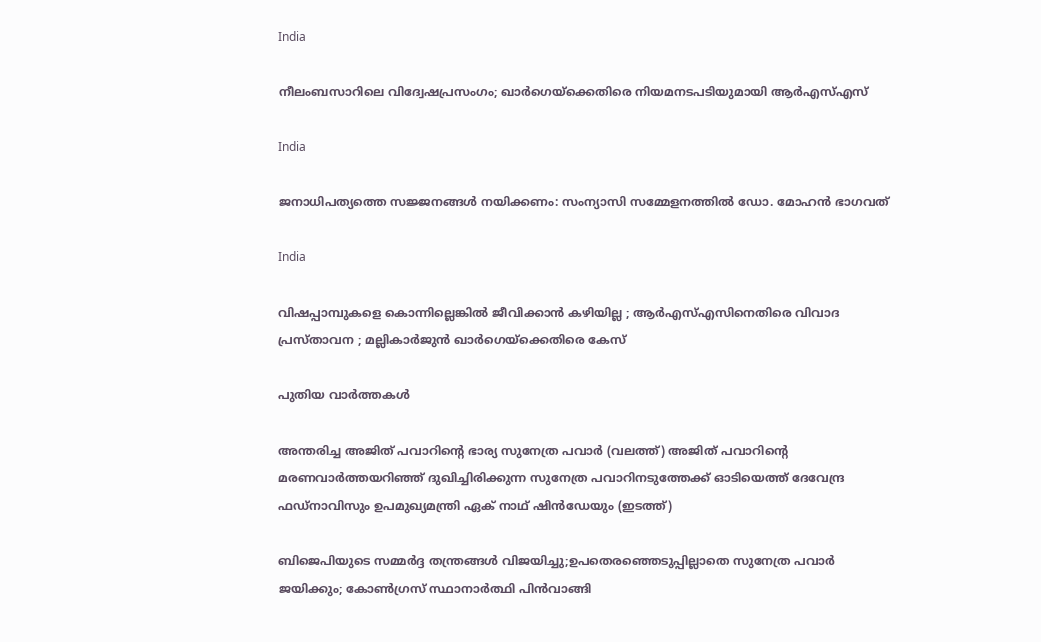India

നീലംബസാറിലെ വിദ്വേഷപ്രസംഗം; ഖാര്‍ഗെയ്‌ക്കെതിരെ നിയമനടപടിയുമായി ആര്‍എസ്എസ്

India

ജനാധിപത്യത്തെ സജ്ജനങ്ങള്‍ നയിക്കണം: സംന്യാസി സമ്മേളനത്തില്‍ ഡോ. മോഹന്‍ ഭാഗവത്

India

വിഷപ്പാമ്പുകളെ കൊന്നില്ലെങ്കിൽ ജീവിക്കാൻ കഴിയില്ല ; ആർ‌എസ്‌എസിനെതിരെ വിവാദ പ്രസ്താവന ; മല്ലികാർജുൻ ഖാർഗെയ്‌ക്കെതിരെ കേസ്

പുതിയ വാര്‍ത്തകള്‍

അന്തരിച്ച അജിത് പവാറിന്‍റെ ഭാര്യ സുനേത്ര പവാര്‍ (വലത്ത്) അജിത് പവാറിന്‍റെ മരണവാര്‍ത്തയറിഞ്ഞ് ദുഖിച്ചിരിക്കുന്ന സുനേത്ര പവാറിനടുത്തേക്ക് ഓടിയെത്ത് ദേവേന്ദ്ര ഫഡ്നാവിസും ഉപമുഖ്യമന്ത്രി ഏക് നാഥ് ഷിന്‍ഡേയും (ഇടത്ത്)

ബിജെപിയുടെ സമ്മര്‍ദ്ദ തന്ത്രങ്ങള്‍ വിജയിച്ചു;ഉപതെരഞ്ഞെടുപ്പില്ലാതെ സുനേത്ര പവാര്‍ ജയിക്കും; കോണ്‍ഗ്രസ് സ്ഥാനാര്‍ത്ഥി പിന്‍വാങ്ങി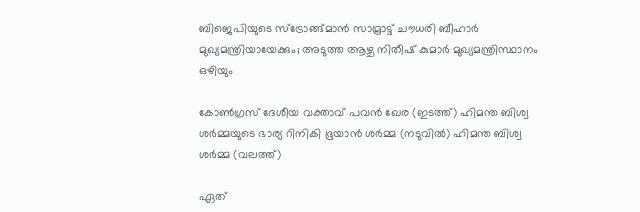ബിജെപിയുടെ സ്ട്രോങ്ങ്മാന്‍ സാമ്രാട്ട് ചൗധരി ബീഹാര്‍ മുഖ്യമന്ത്രിയായേക്കും; അടുത്ത ആഴ്ച നിതീഷ് കുമാര്‍ മുഖ്യമന്ത്രിസ്ഥാനം ഒഴിയും

കോണ്‍ഗ്രസ് ദേശീയ വക്താവ് പവന്‍ ഖേര (ഇടത്ത്) ഹിമന്ത ബിശ്വ ശര്‍മ്മയുടെ ഭാര്യ റിനികി ഭൂയാന്‍ ശര്‍മ്മ (നടുവില്‍) ഹിമന്ത ബിശ്വ ശര്‍മ്മ (വലത്ത്)

ഏത്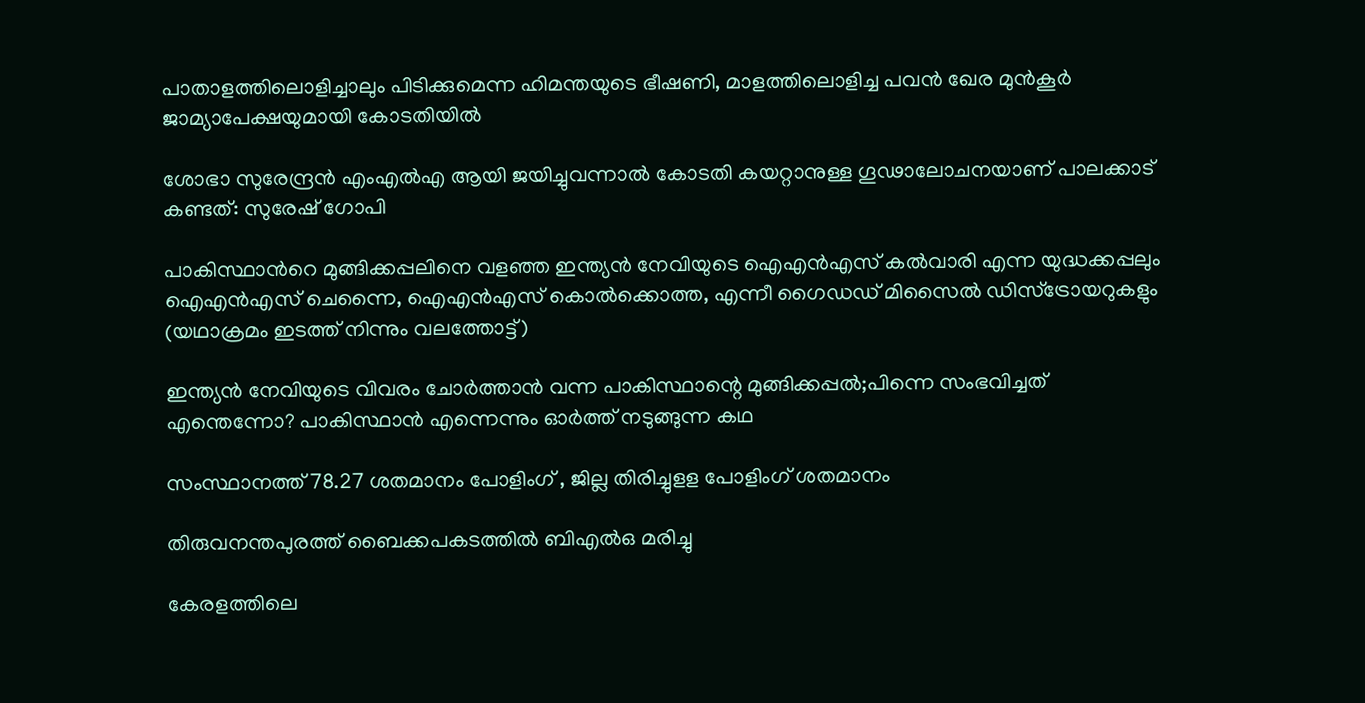പാതാളത്തിലൊളിച്ചാലും പിടിക്കുമെന്ന ഹിമന്തയുടെ ഭീഷണി, മാളത്തിലൊളിച്ച പവന്‍ ഖേര മുന്‍കൂര്‍ ജാമ്യാപേക്ഷയുമായി കോടതിയില്‍

ശോഭാ സുരേന്ദ്രന്‍ എംഎല്‍എ ആയി ജയിച്ചുവന്നാല്‍ കോടതി കയറ്റാനുള്ള ഗൂഢാലോചനയാണ് പാലക്കാട് കണ്ടത്: സുരേഷ് ഗോപി

പാകിസ്ഥാന്‍റെ മുങ്ങിക്കപ്പലിനെ വളഞ്ഞ ഇന്ത്യന്‍ നേവിയുടെ ഐഎന്‍എസ് കല്‍വാരി എന്ന യുദ്ധക്കപ്പലും ഐഎന്‍എസ് ചെന്നൈ, ഐഎന്‍എസ് കൊല്‍ക്കൊത്ത, എന്നീ ഗൈഡഡ് മിസൈല്‍ ഡിസ്ട്രോയറുകളും (യഥാക്രമം ഇടത്ത് നിന്നും വലത്തോട്ട്)

ഇന്ത്യന്‍ നേവിയുടെ വിവരം ചോര്‍ത്താന്‍ വന്ന പാകിസ്ഥാന്റെ മുങ്ങിക്കപ്പല്‍;പിന്നെ സംഭവിച്ചത് എന്തെന്നോ? പാകിസ്ഥാന്‍ എന്നെന്നും ഓര്‍ത്ത് നടുങ്ങുന്ന കഥ

സംസ്ഥാനത്ത് 78.27 ശതമാനം പോളിംഗ് , ജില്ല തിരിച്ചുളള പോളിംഗ് ശതമാനം

തിരുവനന്തപുരത്ത് ബൈക്കപകടത്തില്‍ ബിഎല്‍ഒ മരിച്ചു

കേരളത്തിലെ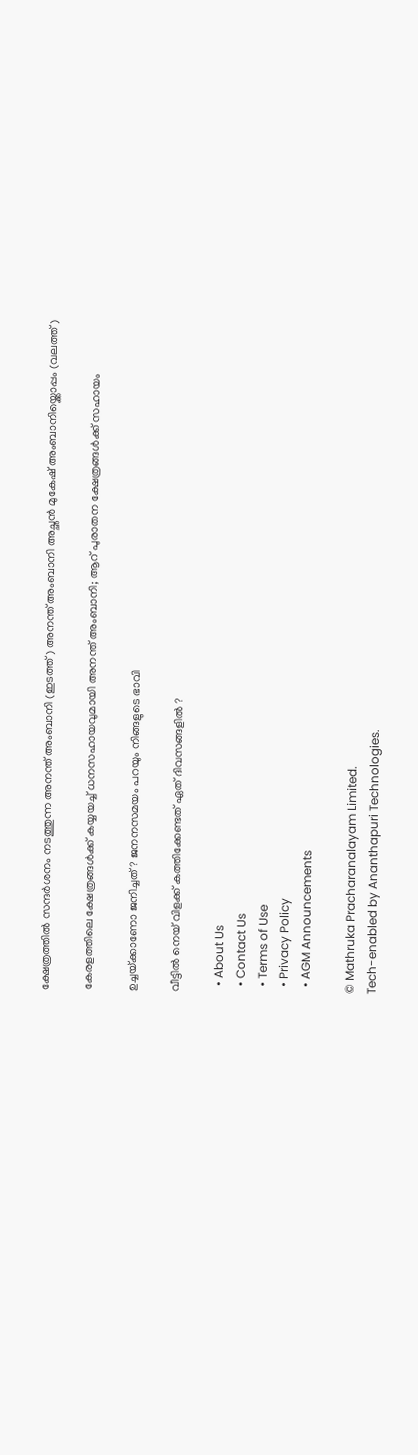ക്ഷേത്രത്തില്‍ സന്ദര്‍ശനം നടത്തുന്ന അനന്ത് അംബാനി (ഇടത്ത്) അനന്ത് അംബാനി അച്ഛന്‍ മുകേഷ് അംബാനിയ്ക്കൊപ്പം (വലത്ത്)

കേരളത്തിലെ ക്ഷേത്രങ്ങള്‍ക്ക് കയ്യയച്ച് ധനസഹായവുമായി അനന്ത് അംബാനി; ആറ് പുരാതന ക്ഷേത്രങ്ങൾക്ക് സഹായം

ഉച്ചയ്‌ക്കാണോ ജനിച്ചത് ? ജനനസമയം പറയും നിങ്ങളുടെ ഭാവി

വീട്ടിൽ നെയ് വിളക്ക് കത്തിക്കേണ്ടത് ഏത് ദിവസങ്ങളിൽ ?

  • About Us
  • Contact Us
  • Terms of Use
  • Privacy Policy
  • AGM Announcements

© Mathruka Pracharanalayam Limited.
Tech-enabled by Ananthapuri Technologies.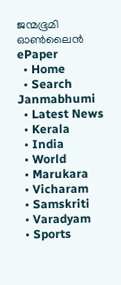ജന്മഭൂമി ഓണ്‍ലൈന്‍
ePaper
  • Home
  • Search Janmabhumi
  • Latest News
  • Kerala
  • India
  • World
  • Marukara
  • Vicharam
  • Samskriti
  • Varadyam
  • Sports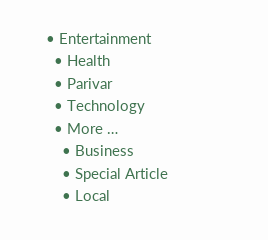• Entertainment
  • Health
  • Parivar
  • Technology
  • More …
    • Business
    • Special Article
    • Local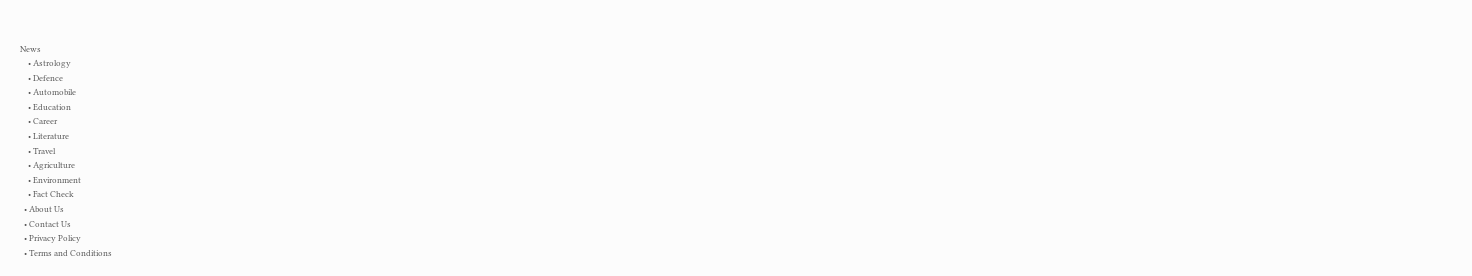News
    • Astrology
    • Defence
    • Automobile
    • Education
    • Career
    • Literature
    • Travel
    • Agriculture
    • Environment
    • Fact Check
  • About Us
  • Contact Us
  • Privacy Policy
  • Terms and Conditions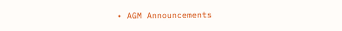• AGM Announcements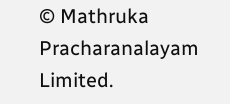© Mathruka Pracharanalayam Limited.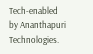Tech-enabled by Ananthapuri Technologies.